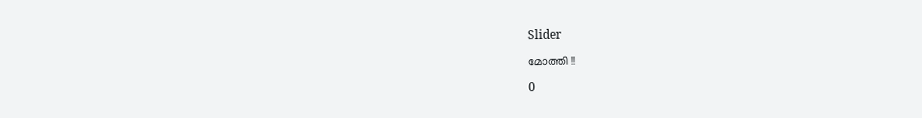Slider

മോത്തി !!

0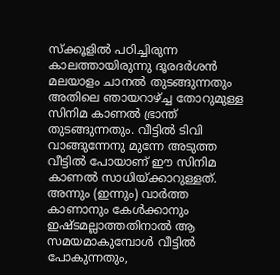സ്ക്കൂളില്‍ പഠിച്ചിരുന്ന കാലത്തായിരുന്നു ദൂരദര്‍ശന്‍ മലയാളം ചാനല്‍ തുടങ്ങുന്നതും അതിലെ ഞായറാഴ്ച്ച തോറുമുള്ള സിനിമ കാണല്‍ ഭ്രാന്ത് തുടങ്ങുന്നതും. വീട്ടില്‍ ടിവി വാങ്ങുന്നേനു മുന്നേ അടുത്ത വീട്ടില്‍ പോയാണ് ഈ സിനിമ കാണല്‍ സാധിയ്ക്കാറുള്ളത്. അന്നും (ഇന്നും) വാര്‍ത്ത കാണാനും കേള്‍ക്കാനും ഇഷ്ടമല്ലാത്തതിനാല്‍ ആ സമയമാകുമ്പോള്‍ വീട്ടില്‍ പോകുന്നതും,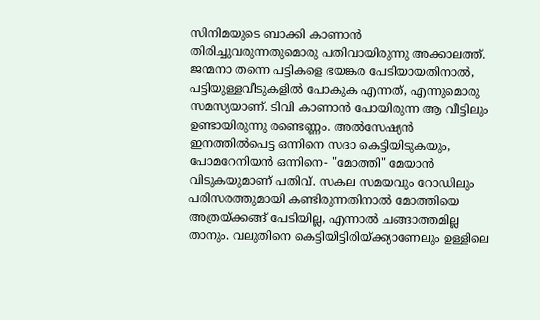സിനിമയുടെ ബാക്കി കാണാന്‍ തിരിച്ചുവരുന്നതുമൊരു പതിവായിരുന്നു അക്കാലത്ത്.
ജന്മനാ തന്നെ പട്ടികളെ ഭയങ്കര പേടിയായതിനാല്‍, പട്ടിയുള്ളവീടുകളില്‍ പോകുക എന്നത്, എന്നുമൊരു സമസ്യയാണ്. ടിവി കാണാന്‍ പോയിരുന്ന ആ വീട്ടിലും ഉണ്ടായിരുന്നു രണ്ടെണ്ണം. അല്‍സേഷ്യന്‍ ഇനത്തില്‍പെട്ട ഒന്നിനെ സദാ കെട്ടിയിടുകയും, പോമറേനിയന്‍ ഒന്നിനെ- "മോത്തി" മേയാന്‍ വിടുകയുമാണ് പതിവ്. സകല സമയവും റോഡിലും പരിസരത്തുമായി കണ്ടിരുന്നതിനാല്‍ മോത്തിയെ അത്രയ്ക്കങ്ങ് പേടിയില്ല, എന്നാല്‍ ചങ്ങാത്തമില്ല താനും. വലുതിനെ കെട്ടിയിട്ടിരിയ്ക്ക്യാണേലും ഉള്ളിലെ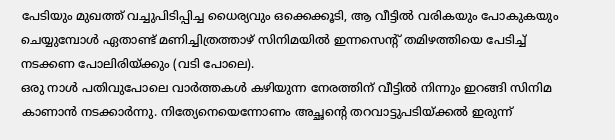പേടിയും മുഖത്ത് വച്ചുപിടിപ്പിച്ച ധൈര്യവും ഒക്കെക്കൂടി, ആ വീട്ടില്‍ വരികയും പോകുകയും ചെയ്യുമ്പോള്‍ ഏതാണ്ട് മണിച്ചിത്രത്താഴ് സിനിമയില്‍ ഇന്നസെന്റ് തമിഴത്തിയെ പേടിച്ച് നടക്കണ പോലിരിയ്ക്കും (വടി പോലെ).
ഒരു നാള്‍ പതിവുപോലെ വാര്‍ത്തകള്‍ കഴിയുന്ന നേരത്തിന് വീട്ടില്‍ നിന്നും ഇറങ്ങി സിനിമ കാണാന്‍ നടക്കാര്‍ന്നു. നിത്യേനെയെന്നോണം അച്ഛന്‍റെ തറവാട്ടുപടിയ്ക്കല്‍ ഇരുന്ന്‍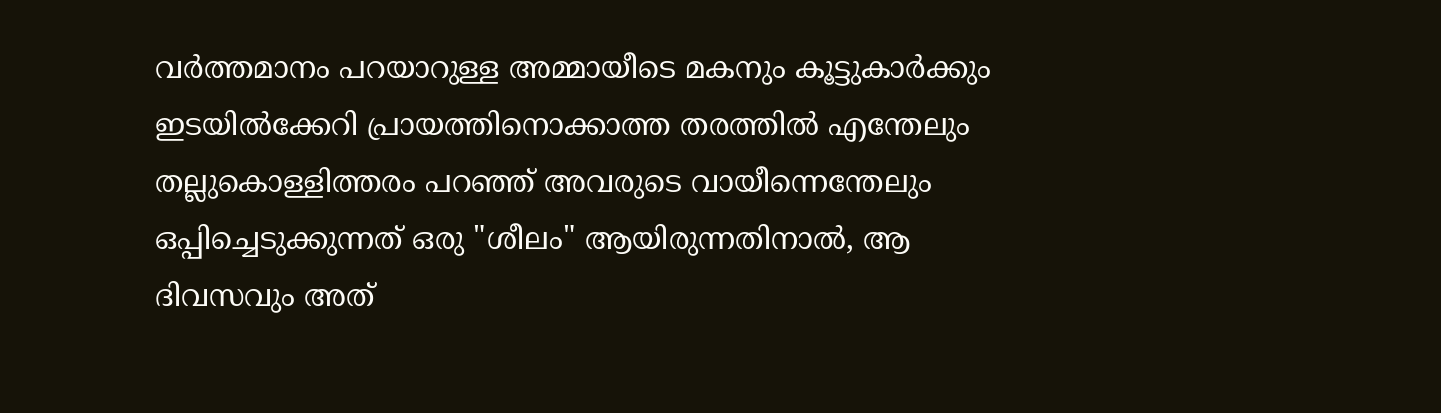വര്‍ത്തമാനം പറയാറുള്ള അമ്മായീടെ മകനും കൂട്ടുകാര്‍ക്കും ഇടയില്‍ക്കേറി പ്രായത്തിനൊക്കാത്ത തരത്തില്‍ എന്തേലും തല്ലുകൊള്ളിത്തരം പറഞ്ഞ് അവരുടെ വായീന്നെന്തേലും ഒപ്പിച്ചെടുക്കുന്നത് ഒരു "ശീലം" ആയിരുന്നതിനാല്‍, ആ ദിവസവും അത്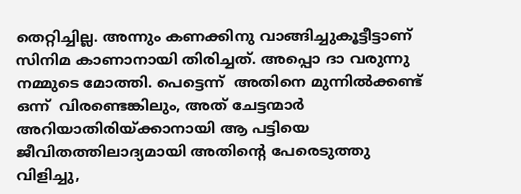തെറ്റിച്ചില്ല. അന്നും കണക്കിനു വാങ്ങിച്ചുകൂട്ടീട്ടാണ് സിനിമ കാണാനായി തിരിച്ചത്. അപ്പൊ ദാ വരുന്നു നമ്മുടെ മോത്തി. പെട്ടെന്ന്  അതിനെ മുന്നില്‍ക്കണ്ട് ഒന്ന്  വിരണ്ടെങ്കിലും, അത് ചേട്ടന്മാര്‍ അറിയാതിരിയ്ക്കാനായി ആ പട്ടിയെ ജീവിതത്തിലാദ്യമായി അതിന്‍റെ പേരെടുത്തു വിളിച്ചു,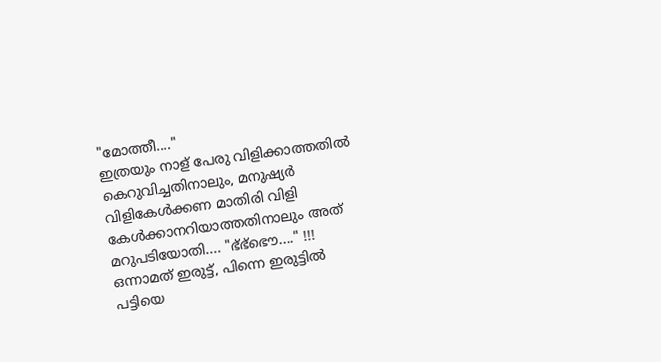"മോത്തീ...."
ഇത്രയും നാള് പേരു വിളിക്കാത്തതില്‍ കെറുവിച്ചതിനാലും, മനുഷ്യര്‍ വിളികേള്‍ക്കണ മാതിരി വിളി കേള്‍ക്കാനറിയാത്തതിനാലും അത് മറുപടിയോതി.... "ഭ്ഭ്ഭൌ...." !!!
ഒന്നാമത് ഇരുട്ട്, പിന്നെ ഇരുട്ടില്‍ പട്ടിയെ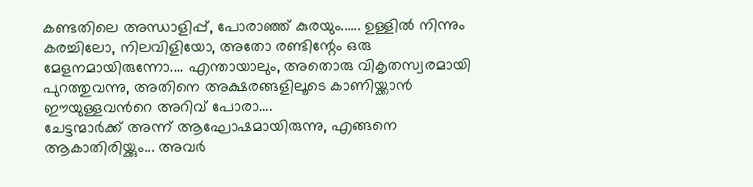കണ്ടതിലെ അന്ധാളിപ്പ്, പോരാഞ്ഞ് കുരയും...... ഉള്ളില്‍ നിന്നും കരച്ചിലോ, നിലവിളിയോ, അതോ രണ്ടിന്റേം ഒരു മേളനമായിരുന്നോ.... എന്തായാലും, അതൊരു വികൃതസ്വരമായി പുറത്തുവന്നു, അതിനെ അക്ഷരങ്ങളിലൂടെ കാണിയ്ക്കാന്‍ ഈയുള്ളവന്‍റെ അറിവ് പോരാ....
ചേട്ടന്മാര്‍ക്ക് അന്ന് ആഘോഷമായിരുന്നു, എങ്ങനെ ആകാതിരിയ്ക്കും... അവര്‍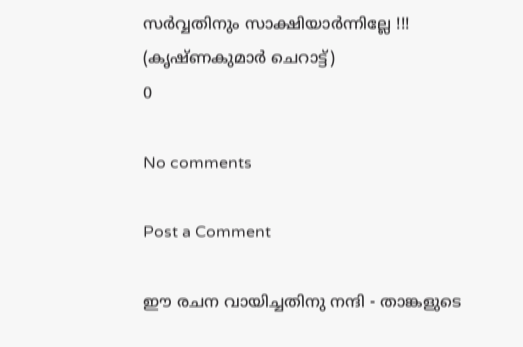സര്‍വ്വതിനും സാക്ഷിയാര്‍ന്നില്ലേ !!!
(കൃഷ്ണകുമാര്‍ ചെറാട്ട്)
0

No comments

Post a Comment

ഈ രചന വായിച്ചതിനു നന്ദി - താങ്കളുടെ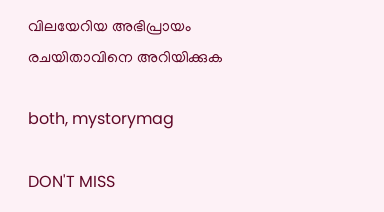വിലയേറിയ അഭിപ്രായം രചയിതാവിനെ അറിയിക്കുക

both, mystorymag

DON'T MISS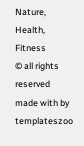Nature, Health, Fitness
© all rights reserved
made with by templateszoo